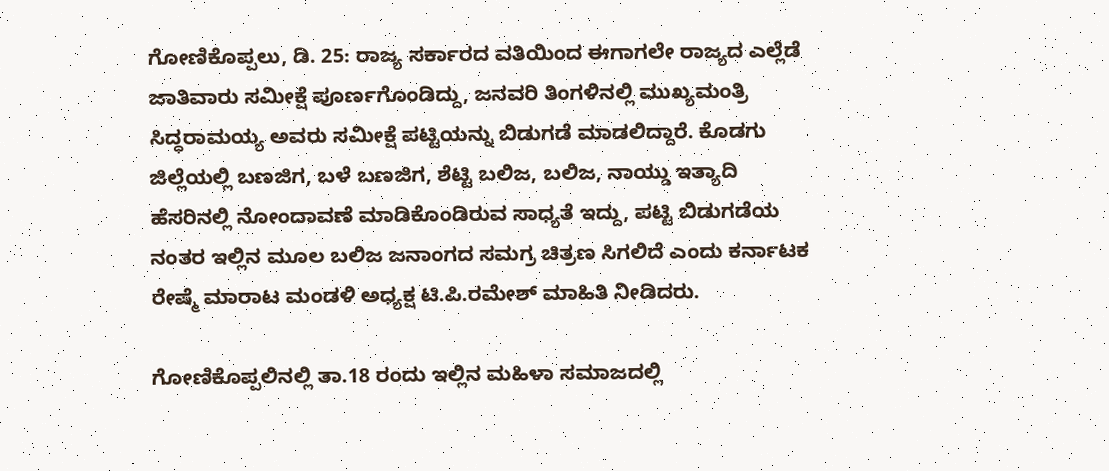ಗೋಣಿಕೊಪ್ಪಲು, ಡಿ. 25: ರಾಜ್ಯ ಸರ್ಕಾರದ ವತಿಯಿಂದ ಈಗಾಗಲೇ ರಾಜ್ಯದ ಎಲ್ಲೆಡೆ ಜಾತಿವಾರು ಸಮೀಕ್ಷೆ ಪೂರ್ಣಗೊಂಡಿದ್ದು, ಜನವರಿ ತಿಂಗಳಿನಲ್ಲಿ ಮುಖ್ಯಮಂತ್ರಿ ಸಿದ್ಧರಾಮಯ್ಯ ಅವರು ಸಮೀಕ್ಷೆ ಪಟ್ಟಿಯನ್ನು ಬಿಡುಗಡೆ ಮಾಡಲಿದ್ದಾರೆ. ಕೊಡಗು ಜಿಲ್ಲೆಯಲ್ಲಿ ಬಣಜಿಗ, ಬಳೆ ಬಣಜಿಗ, ಶೆಟ್ಟಿ ಬಲಿಜ, ಬಲಿಜ, ನಾಯ್ಡು ಇತ್ಯಾದಿ ಹೆಸರಿನಲ್ಲಿ ನೋಂದಾವಣೆ ಮಾಡಿಕೊಂಡಿರುವ ಸಾಧ್ಯತೆ ಇದ್ದು, ಪಟ್ಟಿ ಬಿಡುಗಡೆಯ ನಂತರ ಇಲ್ಲಿನ ಮೂಲ ಬಲಿಜ ಜನಾಂಗದ ಸಮಗ್ರ ಚಿತ್ರಣ ಸಿಗಲಿದೆ ಎಂದು ಕರ್ನಾಟಕ ರೇಷ್ಮೆ ಮಾರಾಟ ಮಂಡಳಿ ಅಧ್ಯಕ್ಷ ಟಿ.ಪಿ.ರಮೇಶ್ ಮಾಹಿತಿ ನೀಡಿದರು.

ಗೋಣಿಕೊಪ್ಪಲಿನಲ್ಲಿ ತಾ.18 ರಂದು ಇಲ್ಲಿನ ಮಹಿಳಾ ಸಮಾಜದಲ್ಲಿ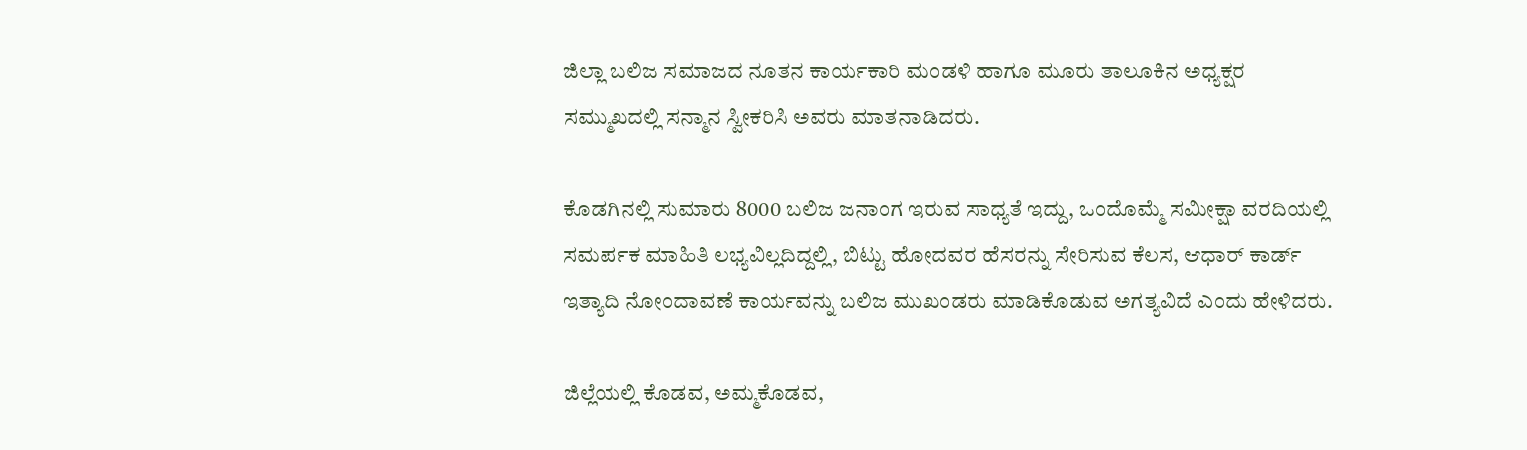ಜಿಲ್ಲಾ ಬಲಿಜ ಸಮಾಜದ ನೂತನ ಕಾರ್ಯಕಾರಿ ಮಂಡಳಿ ಹಾಗೂ ಮೂರು ತಾಲೂಕಿನ ಅಧ್ಯಕ್ಷರ ಸಮ್ಮುಖದಲ್ಲಿ ಸನ್ಮಾನ ಸ್ವೀಕರಿಸಿ ಅವರು ಮಾತನಾಡಿದರು.

ಕೊಡಗಿನಲ್ಲಿ ಸುಮಾರು 8000 ಬಲಿಜ ಜನಾಂಗ ಇರುವ ಸಾಧ್ಯತೆ ಇದ್ದು, ಒಂದೊಮ್ಮೆ ಸಮೀಕ್ಷಾ ವರದಿಯಲ್ಲಿ ಸಮರ್ಪಕ ಮಾಹಿತಿ ಲಭ್ಯವಿಲ್ಲದಿದ್ದಲ್ಲಿ, ಬಿಟ್ಟು ಹೋದವರ ಹೆಸರನ್ನು ಸೇರಿಸುವ ಕೆಲಸ, ಆಧಾರ್ ಕಾರ್ಡ್ ಇತ್ಯಾದಿ ನೋಂದಾವಣೆ ಕಾರ್ಯವನ್ನು ಬಲಿಜ ಮುಖಂಡರು ಮಾಡಿಕೊಡುವ ಅಗತ್ಯವಿದೆ ಎಂದು ಹೇಳಿದರು.

ಜಿಲ್ಲೆಯಲ್ಲಿ ಕೊಡವ, ಅಮ್ಮಕೊಡವ,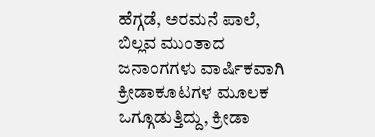ಹೆಗ್ಗಡೆ, ಅರಮನೆ ಪಾಲೆ, ಬಿಲ್ಲವ ಮುಂತಾದ ಜನಾಂಗಗಳು ವಾರ್ಷಿಕವಾಗಿ ಕ್ರೀಡಾಕೂಟಗಳ ಮೂಲಕ ಒಗ್ಗೂಡುತ್ತಿದ್ದು, ಕ್ರೀಡಾ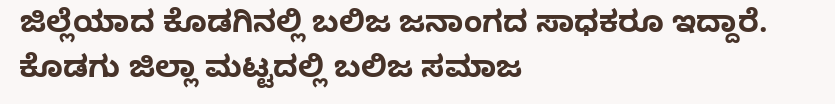ಜಿಲ್ಲೆಯಾದ ಕೊಡಗಿನಲ್ಲಿ ಬಲಿಜ ಜನಾಂಗದ ಸಾಧಕರೂ ಇದ್ದಾರೆ. ಕೊಡಗು ಜಿಲ್ಲಾ ಮಟ್ಟದಲ್ಲಿ ಬಲಿಜ ಸಮಾಜ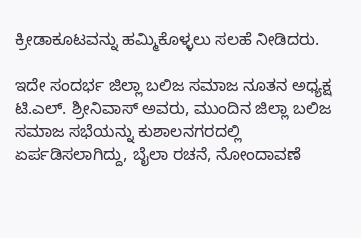ಕ್ರೀಡಾಕೂಟವನ್ನು ಹಮ್ಮಿಕೊಳ್ಳಲು ಸಲಹೆ ನೀಡಿದರು.

ಇದೇ ಸಂದರ್ಭ ಜಿಲ್ಲಾ ಬಲಿಜ ಸಮಾಜ ನೂತನ ಅಧ್ಯಕ್ಷ ಟಿ.ಎಲ್. ಶ್ರೀನಿವಾಸ್ ಅವರು, ಮುಂದಿನ ಜಿಲ್ಲಾ ಬಲಿಜ ಸಮಾಜ ಸಭೆಯನ್ನು ಕುಶಾಲನಗರದಲ್ಲಿ ಏರ್ಪಡಿಸಲಾಗಿದ್ದು, ಬೈಲಾ ರಚನೆ, ನೋಂದಾವಣೆ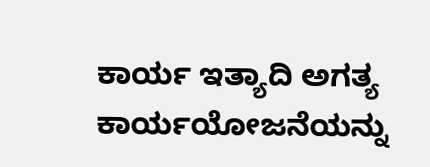ಕಾರ್ಯ ಇತ್ಯಾದಿ ಅಗತ್ಯ ಕಾರ್ಯಯೋಜನೆಯನ್ನು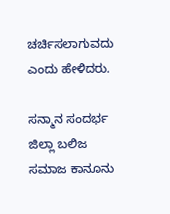ಚರ್ಚಿಸಲಾಗುವದು ಎಂದು ಹೇಳಿದರು.

ಸನ್ಮಾನ ಸಂದರ್ಭ ಜಿಲ್ಲಾ ಬಲಿಜ ಸಮಾಜ ಕಾನೂನು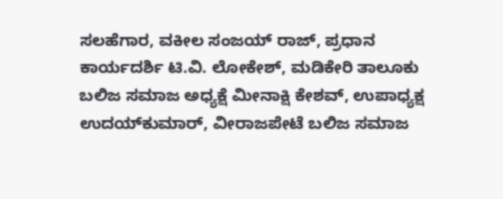ಸಲಹೆಗಾರ, ವಕೀಲ ಸಂಜಯ್ ರಾಜ್, ಪ್ರಧಾನ ಕಾರ್ಯದರ್ಶಿ ಟಿ.ವಿ. ಲೋಕೇಶ್, ಮಡಿಕೇರಿ ತಾಲೂಕು ಬಲಿಜ ಸಮಾಜ ಅಧ್ಯಕ್ಷೆ ಮೀನಾಕ್ಷಿ ಕೇಶವ್, ಉಪಾಧ್ಯಕ್ಷ ಉದಯ್‍ಕುಮಾರ್, ವೀರಾಜಪೇಟೆ ಬಲಿಜ ಸಮಾಜ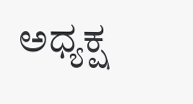ಅಧ್ಯಕ್ಷ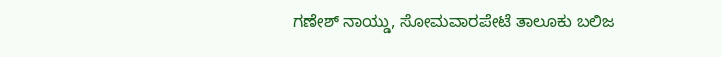ಗಣೇಶ್ ನಾಯ್ಡು, ಸೋಮವಾರಪೇಟೆ ತಾಲೂಕು ಬಲಿಜ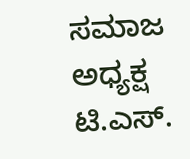ಸಮಾಜ ಅಧ್ಯಕ್ಷ ಟಿ.ಎಸ್.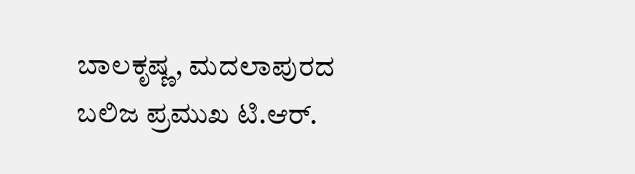ಬಾಲಕೃಷ್ಣ, ಮದಲಾಪುರದ ಬಲಿಜ ಪ್ರಮುಖ ಟಿ.ಆರ್.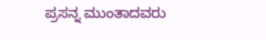ಪ್ರಸನ್ನ ಮುಂತಾದವರು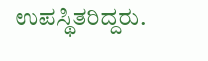ಉಪಸ್ಥಿತರಿದ್ದರು.